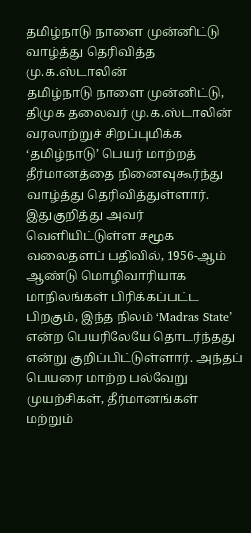தமிழ்நாடு நாளை முன்னிட்டு வாழ்த்து தெரிவித்த மு.க.ஸ்டாலின்
தமிழ்நாடு நாளை முன்னிட்டு, திமுக தலைவர் மு.க.ஸ்டாலின் வரலாற்றுச் சிறப்புமிக்க ‘தமிழ்நாடு’ பெயர் மாற்றத் தீர்மானத்தை நினைவுகூர்ந்து வாழ்த்து தெரிவித்துள்ளார்.
இதுகுறித்து அவர் வெளியிட்டுள்ள சமூக வலைதளப் பதிவில், 1956-ஆம் ஆண்டு மொழிவாரியாக மாநிலங்கள் பிரிக்கப்பட்ட பிறகும், இந்த நிலம் ‘Madras State’ என்ற பெயரிலேயே தொடர்ந்தது என்று குறிப்பிட்டுள்ளார். அந்தப் பெயரை மாற்ற பல்வேறு முயற்சிகள், தீர்மானங்கள் மற்றும்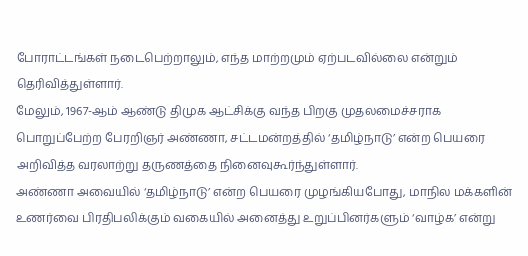போராட்டங்கள் நடைபெற்றாலும், எந்த மாற்றமும் ஏற்படவில்லை என்றும் தெரிவித்துள்ளார்.
மேலும், 1967-ஆம் ஆண்டு திமுக ஆட்சிக்கு வந்த பிறகு முதலமைச்சராக பொறுப்பேற்ற பேரறிஞர் அண்ணா, சட்டமன்றத்தில் ‘தமிழ்நாடு’ என்ற பெயரை அறிவித்த வரலாற்று தருணத்தை நினைவுகூர்ந்துள்ளார்.
அண்ணா அவையில் ‘தமிழ்நாடு’ என்ற பெயரை முழங்கியபோது, மாநில மக்களின் உணர்வை பிரதிபலிக்கும் வகையில் அனைத்து உறுப்பினர்களும் ‘வாழ்க’ என்று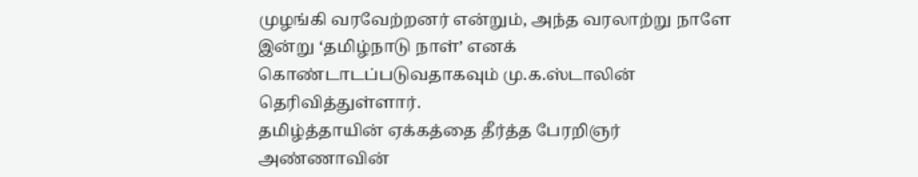முழங்கி வரவேற்றனர் என்றும், அந்த வரலாற்று நாளே இன்று ‘தமிழ்நாடு நாள்’ எனக் கொண்டாடப்படுவதாகவும் மு.க.ஸ்டாலின் தெரிவித்துள்ளார்.
தமிழ்த்தாயின் ஏக்கத்தை தீர்த்த பேரறிஞர் அண்ணாவின்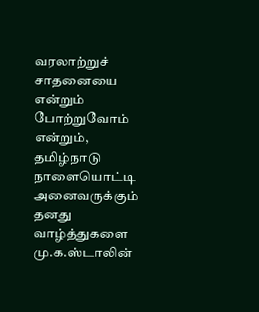வரலாற்றுச் சாதனையை என்றும் போற்றுவோம் என்றும், தமிழ்நாடு நாளையொட்டி அனைவருக்கும் தனது வாழ்த்துகளை மு.க.ஸ்டாலின்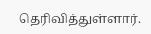தெரிவித்துள்ளார்.